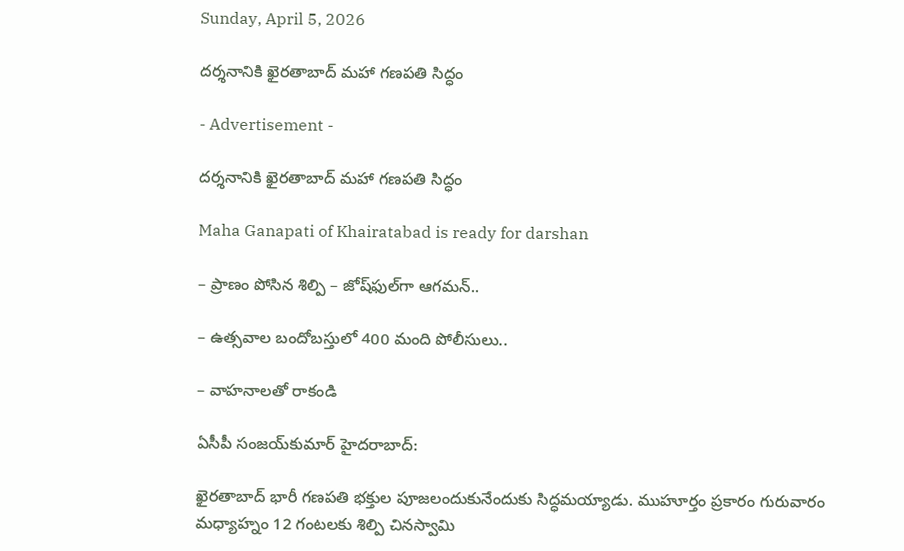Sunday, April 5, 2026

దర్శనానికి ఖైరతాబాద్‌ మహా గణపతి సిద్ధం

- Advertisement -

దర్శనానికి ఖైరతాబాద్‌ మహా గణపతి సిద్ధం

Maha Ganapati of Khairatabad is ready for darshan

– ప్రాణం పోసిన శిల్పి – జోష్‌ఫుల్‌గా ఆగమన్‌..

– ఉత్సవాల బందోబస్తులో 400 మంది పోలీసులు..

– వాహనాలతో రాకండి

ఏసీపీ సంజయ్‌కుమార్‌ హైదరాబాద్:

ఖైరతాబాద్‌ భారీ గణపతి భక్తుల పూజలందుకునేందుకు సిద్ధమయ్యాడు. ముహూర్తం ప్రకారం గురువారం మధ్యాహ్నం 12 గంటలకు శిల్పి చినస్వామి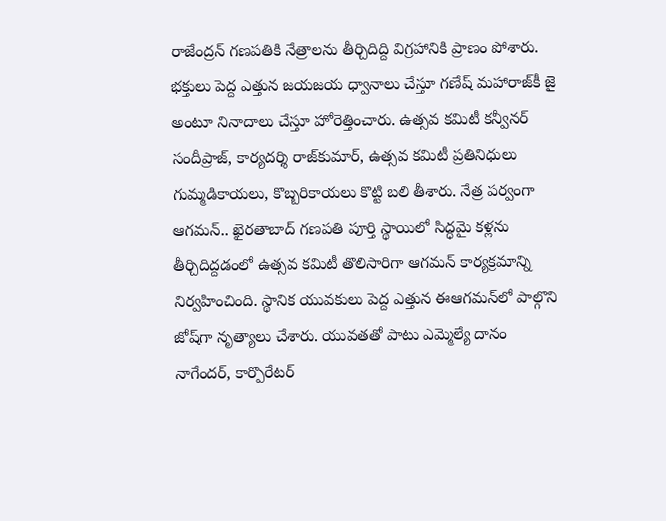రాజేంద్రన్‌ గణపతికి నేత్రాలను తీర్చిదిద్ది విగ్రహానికి ప్రాణం పోశారు. భక్తులు పెద్ద ఎత్తున జయజయ ధ్వానాలు చేస్తూ గణేష్‌ మహారాజ్‌కీ జై అంటూ నినాదాలు చేస్తూ హోరెత్తించారు. ఉత్సవ కమిటీ కన్వీనర్‌ సందీప్రాజ్‌, కార్యదర్శి రాజ్‌కుమార్‌, ఉత్సవ కమిటీ ప్రతినిధులు గుమ్మడికాయలు, కొబ్బరికాయలు కొట్టి బలి తీశారు. నేత్ర పర్వంగా ఆగమన్‌.. ఖైరతాబాద్‌ గణపతి పూర్తి స్థాయిలో సిద్ధమై కళ్లను తీర్చిదిద్దడంలో ఉత్సవ కమిటీ తొలిసారిగా ఆగమన్‌ కార్యక్రమాన్ని నిర్వహించింది. స్థానిక యువకులు పెద్ద ఎత్తున ఈఆగమన్‌లో పాల్గొని జోష్‌గా నృత్యాలు చేశారు. యువతతో పాటు ఎమ్మెల్యే దానం నాగేందర్‌, కార్పొరేటర్‌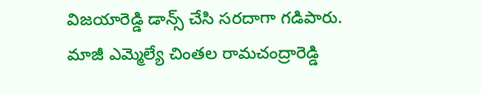విజయారెడ్డి డాన్స్‌ చేసి సరదాగా గడిపారు. మాజీ ఎమ్మెల్యే చింతల రామచంద్రారెడ్డి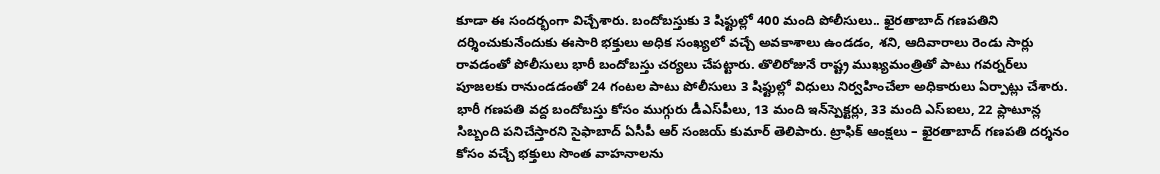కూడా ఈ సందర్భంగా విచ్చేశారు. బందోబస్తుకు 3 షిఫ్టుల్లో 400 మంది పోలీసులు.. ఖైరతాబాద్‌ గణపతిని దర్శించుకునేందుకు ఈసారి భక్తులు అధిక సంఖ్యలో వచ్చే అవకాశాలు ఉండడం, శని, ఆదివారాలు రెండు సార్లు రావడంతో పోలీసులు భారీ బందోబస్తు చర్యలు చేపట్టారు. తొలిరోజునే రాష్ట్ర ముఖ్యమంత్రితో పాటు గవర్నర్‌లు పూజలకు రానుండడంతో 24 గంటల పాటు పోలీసులు 3 షిఫ్టుల్లో విధులు నిర్వహించేలా అధికారులు ఏర్పాట్లు చేశారు. భారీ గణపతి వద్ద బందోబస్తు కోసం ముగ్గురు డీఎస్‌పీలు, 13 మంది ఇన్‌స్పెక్టర్లు, 33 మంది ఎస్‌ఐలు, 22 ప్లాటూన్ల సిబ్బంది పనిచేస్తారని సైఫాబాద్‌ ఏసీపీ ఆర్‌ సంజయ్‌ కుమార్‌ తెలిపారు. ట్రాఫిక్‌ ఆంక్షలు – ఖైరతాబాద్‌ గణపతి దర్శనం కోసం వచ్చే భక్తులు సొంత వాహనాలను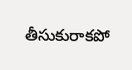తీసుకురాకపో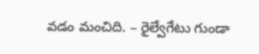వడం మంచిది. – రైల్వేగేటు గుండా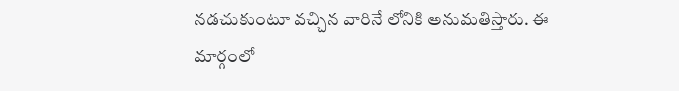నడచుకుంటూ వచ్చిన వారినే లోనికి అనుమతిస్తారు. ఈ మార్గంలో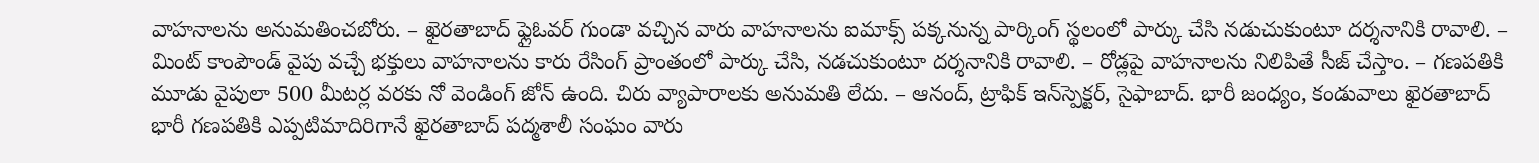వాహనాలను అనుమతించబోరు. – ఖైరతాబాద్‌ ఫ్లైఓవర్‌ గుండా వచ్చిన వారు వాహనాలను ఐమాక్స్‌ పక్కనున్న పార్కింగ్‌ స్థలంలో పార్కు చేసి నడుచుకుంటూ దర్శనానికి రావాలి. – మింట్‌ కాంపౌండ్‌ వైపు వచ్చే భక్తులు వాహనాలను కారు రేసింగ్‌ ప్రాంతంలో పార్కు చేసి, నడచుకుంటూ దర్శనానికి రావాలి. – రోడ్లపై వాహనాలను నిలిపితే సీజ్‌ చేస్తాం. – గణపతికి మూడు వైపులా 500 మీటర్ల వరకు నో వెండింగ్‌ జోన్‌ ఉంది. చిరు వ్యాపారాలకు అనుమతి లేదు. – ఆనంద్‌, ట్రాఫిక్‌ ఇన్‌స్పెక్టర్‌, సైఫాబాద్‌. భారీ జంధ్యం, కండువాలు ఖైరతాబాద్‌ భారీ గణపతికి ఎప్పటిమాదిరిగానే ఖైరతాబాద్‌ పద్మశాలీ సంఘం వారు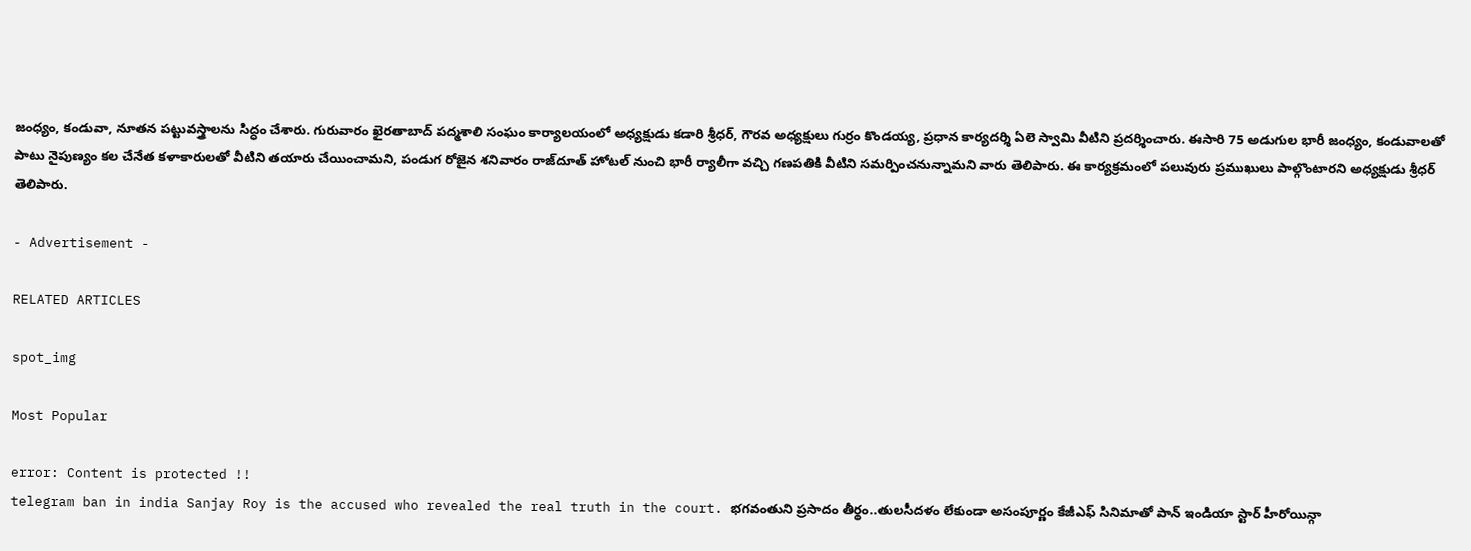జంధ్యం, కండువా, నూతన పట్టువస్త్రాలను సిద్ధం చేశారు. గురువారం ఖైరతాబాద్‌ పద్మశాలి సంఘం కార్యాలయంలో అధ్యక్షుడు కడారి శ్రీధర్‌, గౌరవ అధ్యక్షులు గుర్రం కొండయ్య, ప్రధాన కార్యదర్శి ఏలె స్వామి వీటిని ప్రదర్శించారు. ఈసారి 75 అడుగుల భారీ జంధ్యం, కండువాలతో పాటు నైపుణ్యం కల చేనేత కళాకారులతో వీటిని తయారు చేయించామని, పండుగ రోజైన శనివారం రాజ్‌దూత్‌ హోటల్‌ నుంచి భారీ ర్యాలీగా వచ్చి గణపతికి వీటిని సమర్పించనున్నామని వారు తెలిపారు. ఈ కార్యక్రమంలో పలువురు ప్రముఖులు పాల్గొంటారని అధ్యక్షుడు శ్రీధర్‌ తెలిపారు.

- Advertisement -

RELATED ARTICLES

spot_img

Most Popular

error: Content is protected !!
telegram ban in india Sanjay Roy is the accused who revealed the real truth in the court. భగవంతుని ప్రసాదం తీర్థం..తులసీదళం లేకుండా అసంపూర్ణం కేజీఎఫ్ సినిమాతో పాన్ ఇండియా స్టార్ హీరోయిన్గా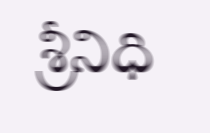శ్రీనిధి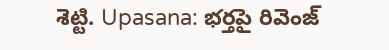శెట్టి. Upasana: భర్తపై రివెంజ్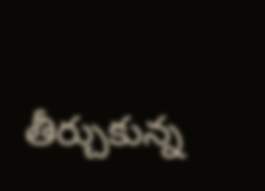తీర్చుకున్న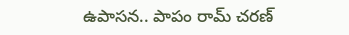ఉపాసన.. పాపం రామ్ చరణ్